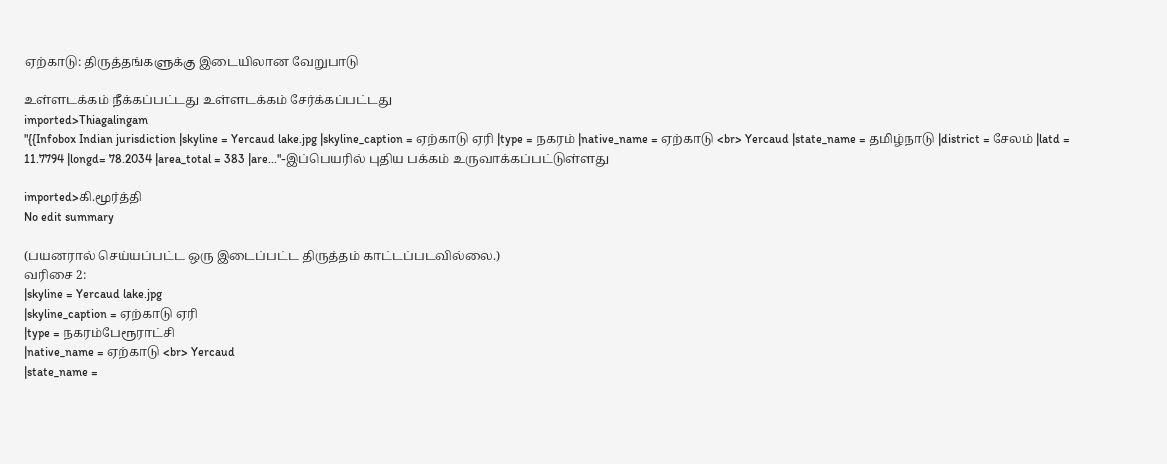ஏற்காடு: திருத்தங்களுக்கு இடையிலான வேறுபாடு

உள்ளடக்கம் நீக்கப்பட்டது உள்ளடக்கம் சேர்க்கப்பட்டது
imported>Thiagalingam
"{{Infobox Indian jurisdiction |skyline = Yercaud lake.jpg |skyline_caption = ஏற்காடு ஏரி |type = நகரம் |native_name = ஏற்காடு <br> Yercaud |state_name = தமிழ்நாடு |district = சேலம் |latd = 11.7794 |longd= 78.2034 |area_total = 383 |are..."-இப்பெயரில் புதிய பக்கம் உருவாக்கப்பட்டுள்ளது

imported>கி.மூர்த்தி
No edit summary

(பயனரால் செய்யப்பட்ட ஒரு இடைப்பட்ட திருத்தம் காட்டப்படவில்லை.)
வரிசை 2:
|skyline = Yercaud lake.jpg
|skyline_caption = ஏற்காடு ஏரி
|type = நகரம்பேரூராட்சி
|native_name = ஏற்காடு <br> Yercaud
|state_name =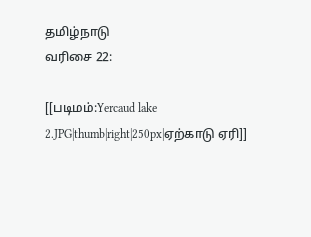தமிழ்நாடு
வரிசை 22:

[[படிமம்:Yercaud lake 2.JPG|thumb|right|250px|ஏற்காடு ஏரி]]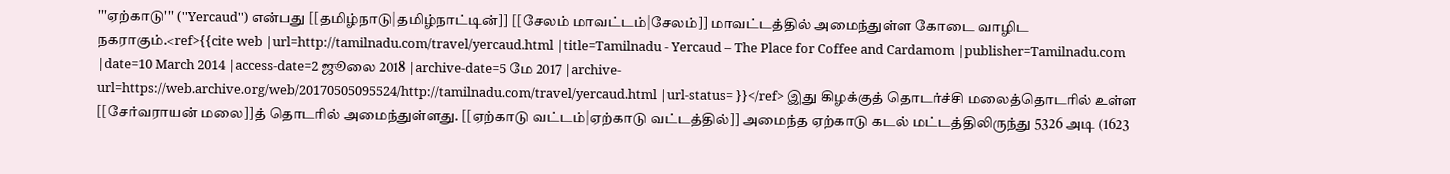'''ஏற்காடு''' (''Yercaud'') என்பது [[தமிழ்நாடு|தமிழ்நாட்டின்]] [[சேலம் மாவட்டம்|சேலம்]] மாவட்டத்தில் அமைந்துள்ள கோடை வாழிட நகராகும்.<ref>{{cite web |url=http://tamilnadu.com/travel/yercaud.html |title=Tamilnadu - Yercaud – The Place for Coffee and Cardamom |publisher=Tamilnadu.com |date=10 March 2014 |access-date=2 ஜூலை 2018 |archive-date=5 மே 2017 |archive-url=https://web.archive.org/web/20170505095524/http://tamilnadu.com/travel/yercaud.html |url-status= }}</ref> இது கிழக்குத் தொடர்ச்சி மலைத்தொடரில் உள்ள [[சேர்வராயன் மலை]]த் தொடரில் அமைந்துள்ளது. [[ஏற்காடு வட்டம்|ஏற்காடு வட்டத்தில்]] அமைந்த ஏற்காடு கடல் மட்டத்திலிருந்து 5326 அடி (1623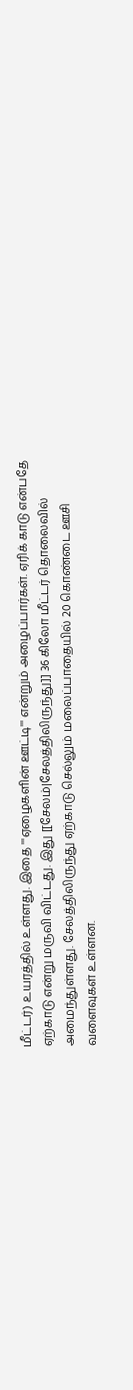மீட்டர்) உயரத்தில் உள்ளது. இதை '''ஏழைகளின் ஊட்டி''' என்றும் அழைப்பார்கள். ஏரிக் காடு என்பதே ஏற்காடு என்று மருவி விட்டது. இது [[சேலம்|சேலத்திலிருந்து]] 36 கிலோ மீட்டர் தொலைவில் அமைந்துள்ளது. சேலத்திலிருந்து ஏற்காடு செல்லும் மலைப்பாதையில் 20 கொண்டை ஊசி வளைவுகள் உள்ளன.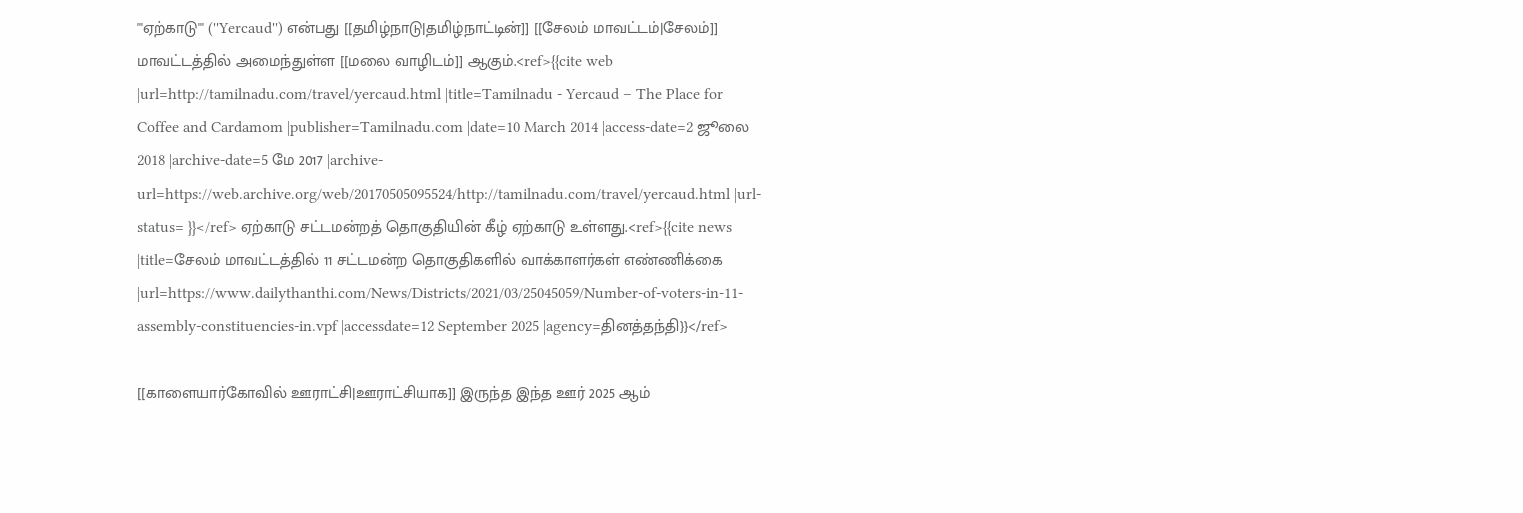'''ஏற்காடு''' (''Yercaud'') என்பது [[தமிழ்நாடு|தமிழ்நாட்டின்]] [[சேலம் மாவட்டம்|சேலம்]] மாவட்டத்தில் அமைந்துள்ள [[மலை வாழிடம்]] ஆகும்.<ref>{{cite web |url=http://tamilnadu.com/travel/yercaud.html |title=Tamilnadu - Yercaud – The Place for Coffee and Cardamom |publisher=Tamilnadu.com |date=10 March 2014 |access-date=2 ஜூலை 2018 |archive-date=5 மே 2017 |archive-url=https://web.archive.org/web/20170505095524/http://tamilnadu.com/travel/yercaud.html |url-status= }}</ref> ஏற்காடு சட்டமன்றத் தொகுதியின் கீழ் ஏற்காடு உள்ளது.<ref>{{cite news |title=சேலம் மாவட்டத்தில் 11 சட்டமன்ற தொகுதிகளில் வாக்காளர்கள் எண்ணிக்கை |url=https://www.dailythanthi.com/News/Districts/2021/03/25045059/Number-of-voters-in-11-assembly-constituencies-in.vpf |accessdate=12 September 2025 |agency=தினத்தந்தி}}</ref>

[[காளையார்கோவில் ஊராட்சி|ஊராட்சியாக]] இருந்த இந்த ஊர் 2025 ஆம்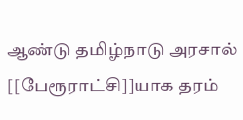ஆண்டு தமிழ்நாடு அரசால் [[பேரூராட்சி]]யாக தரம்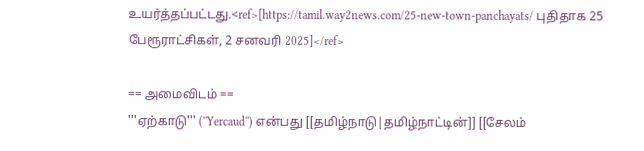உயர்த்தப்பட்டது.<ref>[https://tamil.way2news.com/25-new-town-panchayats/ புதிதாக 25 பேரூராட்சிகள், 2 சனவரி 2025]</ref>

== அமைவிடம் ==
'''ஏற்காடு''' (''Yercaud'') என்பது [[தமிழ்நாடு|தமிழ்நாட்டின்]] [[சேலம்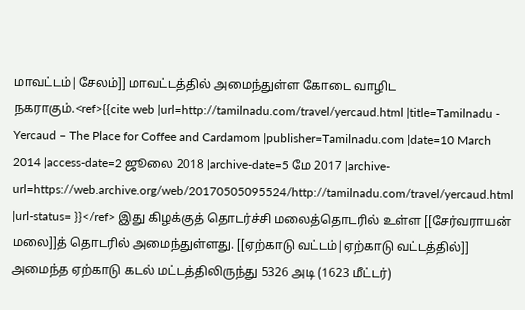மாவட்டம்|சேலம்]] மாவட்டத்தில் அமைந்துள்ள கோடை வாழிட நகராகும்.<ref>{{cite web |url=http://tamilnadu.com/travel/yercaud.html |title=Tamilnadu - Yercaud – The Place for Coffee and Cardamom |publisher=Tamilnadu.com |date=10 March 2014 |access-date=2 ஜூலை 2018 |archive-date=5 மே 2017 |archive-url=https://web.archive.org/web/20170505095524/http://tamilnadu.com/travel/yercaud.html |url-status= }}</ref> இது கிழக்குத் தொடர்ச்சி மலைத்தொடரில் உள்ள [[சேர்வராயன் மலை]]த் தொடரில் அமைந்துள்ளது. [[ஏற்காடு வட்டம்|ஏற்காடு வட்டத்தில்]] அமைந்த ஏற்காடு கடல் மட்டத்திலிருந்து 5326 அடி (1623 மீட்டர்)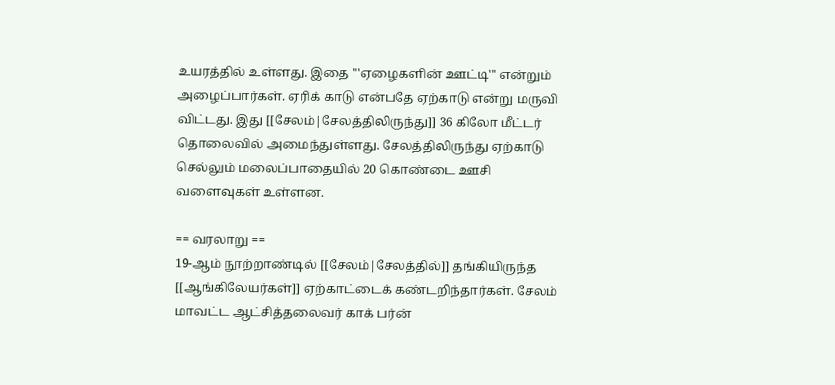உயரத்தில் உள்ளது. இதை '''ஏழைகளின் ஊட்டி''' என்றும் அழைப்பார்கள். ஏரிக் காடு என்பதே ஏற்காடு என்று மருவி விட்டது. இது [[சேலம்|சேலத்திலிருந்து]] 36 கிலோ மீட்டர் தொலைவில் அமைந்துள்ளது. சேலத்திலிருந்து ஏற்காடு செல்லும் மலைப்பாதையில் 20 கொண்டை ஊசி வளைவுகள் உள்ளன.

== வரலாறு ==
19-ஆம் நூற்றாண்டில் [[சேலம்|சேலத்தில்]] தங்கியிருந்த [[ஆங்கிலேயர்கள்]] ஏற்காட்டைக் கண்டறிந்தார்கள். சேலம் மாவட்ட ஆட்சித்தலைவர் காக் பர்ன்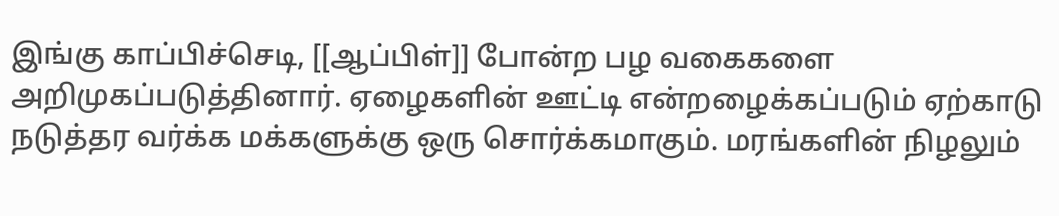இங்கு காப்பிச்செடி, [[ஆப்பிள்]] போன்ற பழ வகைகளை அறிமுகப்படுத்தினார். ஏழைகளின் ஊட்டி என்றழைக்கப்படும் ஏற்காடு நடுத்தர வர்க்க மக்களுக்கு ஒரு சொர்க்கமாகும். மரங்களின் நிழலும்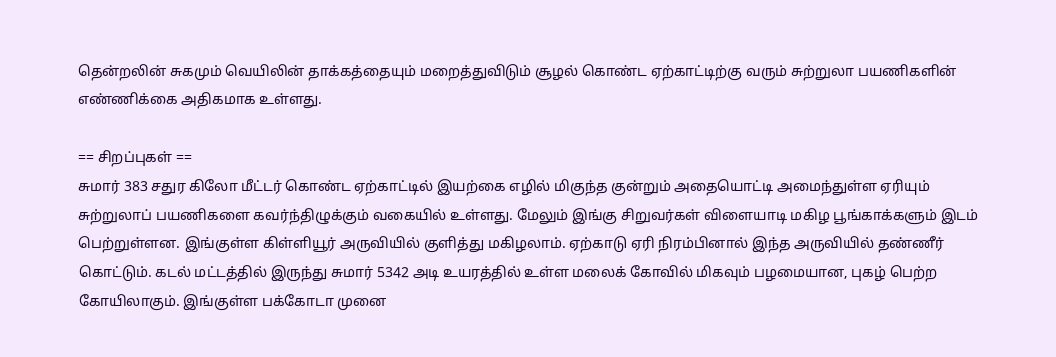தென்றலின் சுகமும் வெயிலின் தாக்கத்தையும் மறைத்துவிடும் சூழல் கொண்ட ஏற்காட்டிற்கு வரும் சுற்றுலா பயணிகளின் எண்ணிக்கை அதிகமாக உள்ளது.

== சிறப்புகள் ==
சுமார் 383 சதுர கிலோ மீட்டர் கொண்ட ஏற்காட்டில் இயற்கை எழில் மிகுந்த குன்றும் அதையொட்டி அமைந்துள்ள ஏரியும் சுற்றுலாப் பயணிகளை கவர்ந்திழுக்கும் வகையில் உள்ளது. மேலும் இங்கு சிறுவர்கள் விளையாடி மகிழ பூங்காக்களும் இடம் பெற்றுள்ளன. இங்குள்ள கிள்ளியூர் அருவியில் குளித்து மகிழலாம். ஏற்காடு ஏரி நிரம்பினால் இந்த அருவியில் தண்ணீர் கொட்டும். கடல் மட்டத்தில் இருந்து சுமார் 5342 அடி உயரத்தில் உள்ள மலைக் கோவில் மிகவும் பழமையான, புகழ் பெற்ற கோயிலாகும். இங்குள்ள பக்கோடா முனை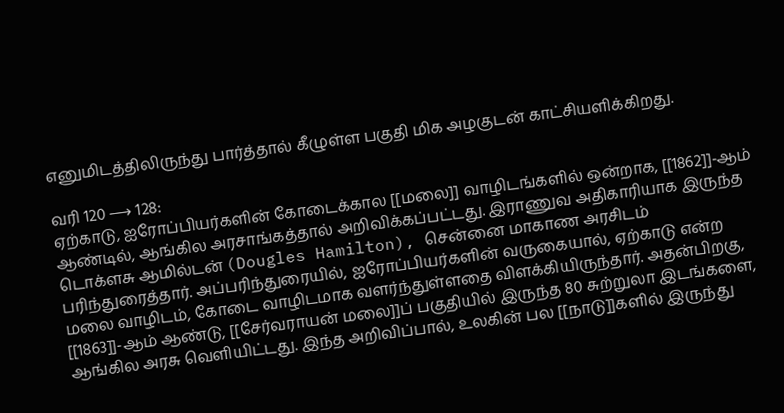எனுமிடத்திலிருந்து பார்த்தால் கீழுள்ள பகுதி மிக அழகுடன் காட்சியளிக்கிறது.

வரி 120 ⟶ 128:
ஏற்காடு, ஐரோப்பியர்களின் கோடைக்கால [[மலை]] வாழிடங்களில் ஒன்றாக, [[1862]]-ஆம் ஆண்டில், ஆங்கில அரசாங்கத்தால் அறிவிக்கப்பட்டது. இராணுவ அதிகாரியாக இருந்த டொக்ளசு ஆமில்டன் (Dougles Hamilton), சென்னை மாகாண அரசிடம் பரிந்துரைத்தார். அப்பரிந்துரையில், ஐரோப்பியர்களின் வருகையால், ஏற்காடு என்ற மலை வாழிடம், கோடை வாழிடமாக வளர்ந்துள்ளதை விளக்கியிருந்தார். அதன்பிறகு, [[1863]]-ஆம் ஆண்டு, [[சேர்வராயன் மலை]]ப் பகுதியில் இருந்த 80 சுற்றுலா இடங்களை, ஆங்கில அரசு வெளியிட்டது. இந்த அறிவிப்பால், உலகின் பல [[நாடு]]களில் இருந்து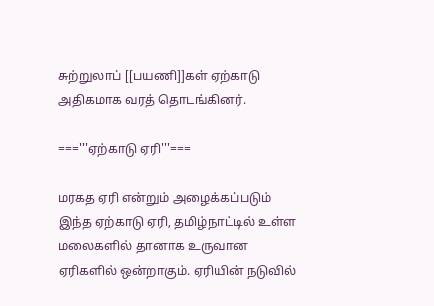சுற்றுலாப் [[பயணி]]கள் ஏற்காடு அதிகமாக வரத் தொடங்கினர்.

==='''ஏற்காடு ஏரி'''===

மரகத ஏரி என்றும் அழைக்கப்படும் இந்த ஏற்காடு ஏரி, தமிழ்நாட்டில் உள்ள மலைகளில் தானாக உருவான ஏரிகளில் ஒன்றாகும். ஏரியின் நடுவில்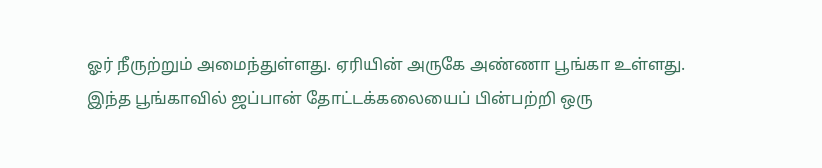ஓர் நீருற்றும் அமைந்துள்ளது. ஏரியின் அருகே அண்ணா பூங்கா உள்ளது. இந்த பூங்காவில் ஜப்பான் தோட்டக்கலையைப் பின்பற்றி ஒரு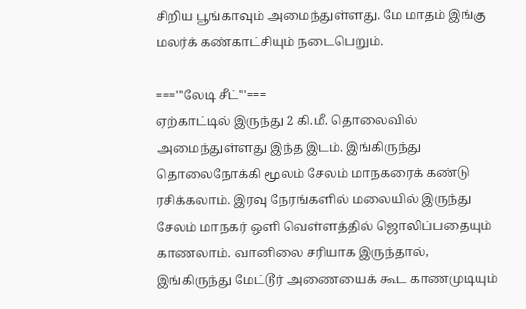சிறிய பூங்காவும் அமைந்துள்ளது. மே மாதம் இங்கு மலர்க் கண்காட்சியும் நடைபெறும்.

==='''லேடி சீட்'''===
ஏற்காட்டில் இருந்து 2 கி.மீ. தொலைவில் அமைந்துள்ளது இந்த இடம். இங்கிருந்து தொலைநோக்கி மூலம் சேலம் மாநகரைக் கண்டு ரசிக்கலாம். இரவு நேரங்களில் மலையில் இருந்து சேலம் மாநகர் ஒளி வெள்ளத்தில் ஜொலிப்பதையும் காணலாம். வானிலை சரியாக இருந்தால், இங்கிருந்து மேட்டூர் அணையைக் கூட காணமுடியும்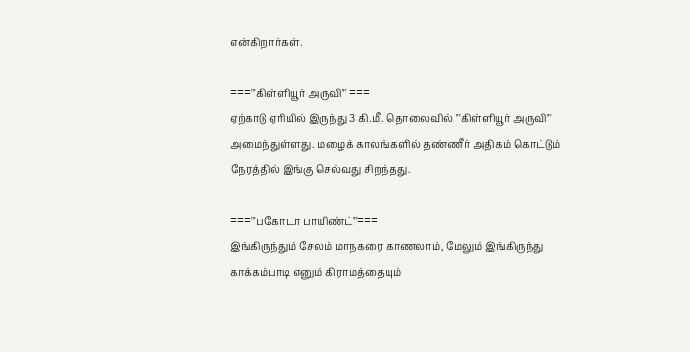என்கிறார்கள்.

==='''கிள்ளியூர் அருவி''' ===
ஏற்காடு ஏரியில் இருந்து 3 கி.மீ. தொலைவில் '''கிள்ளியூர் அருவி''' அமைந்துள்ளது. மழைக் காலங்களில் தண்ணீர் அதிகம் கொட்டும் நேரத்தில் இங்கு செல்வது சிறந்தது.

==='''பகோடா பாயிண்ட்'''===
இங்கிருந்தும் சேலம் மாநகரை காணலாம், மேலும் இங்கிருந்து காக்கம்பாடி எனும் கிராமத்தையும்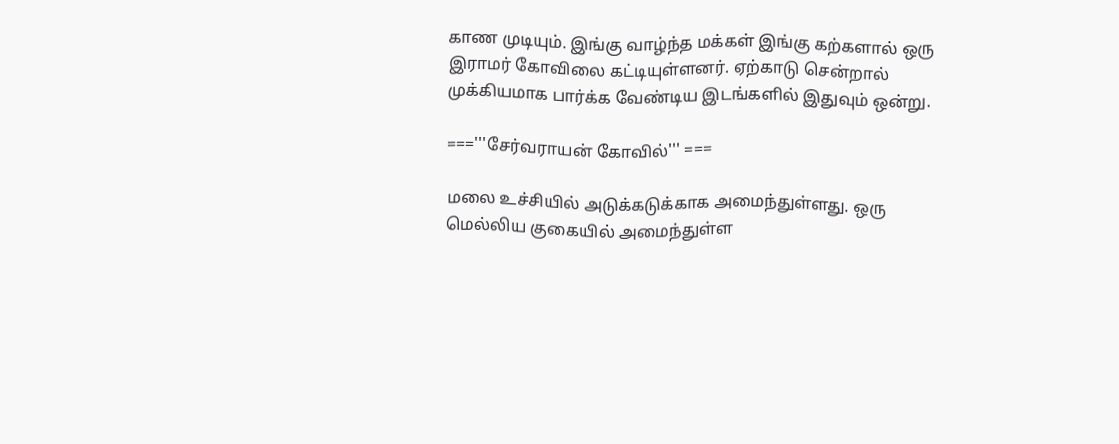காண முடியும். இங்கு வாழ்ந்த மக்கள் இங்கு கற்களால் ஒரு இராமர் கோவிலை கட்டியுள்ளனர். ஏற்காடு சென்றால் முக்கியமாக பார்க்க வேண்டிய இடங்களில் இதுவும் ஒன்று.

==='''சேர்வராயன் கோவில்''' ===

மலை உச்சியில் அடுக்கடுக்காக அமைந்துள்ளது. ஒரு மெல்லிய குகையில் அமைந்துள்ள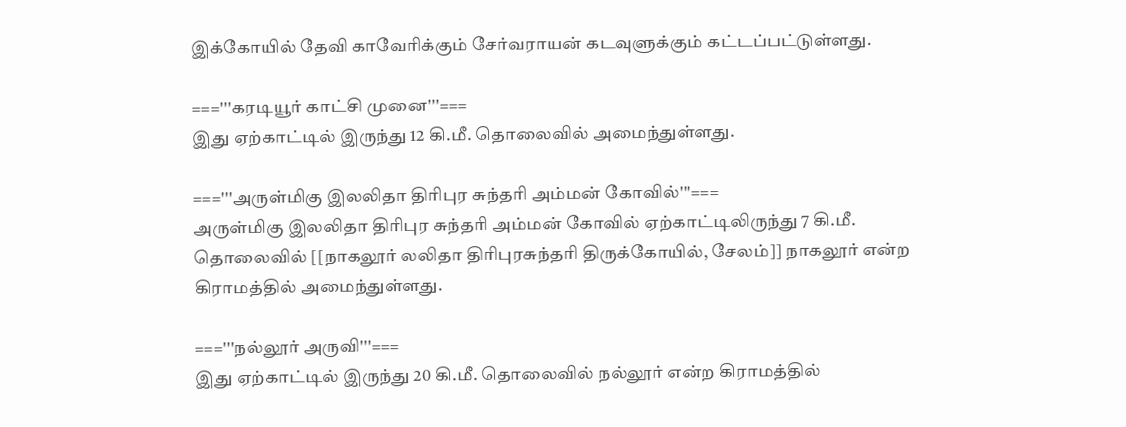இக்கோயில் தேவி காவேரிக்கும் சேர்வராயன் கடவுளுக்கும் கட்டப்பட்டுள்ளது.

==='''கரடியூர் காட்சி முனை'''===
இது ஏற்காட்டில் இருந்து 12 கி.மீ. தொலைவில் அமைந்துள்ளது.

==='''அருள்மிகு இலலிதா திரிபுர சுந்தரி அம்மன் கோவில்'''===
அருள்மிகு இலலிதா திரிபுர சுந்தரி அம்மன் கோவில் ஏற்காட்டிலிருந்து 7 கி.மீ. தொலைவில் [[நாகலூர் லலிதா திரிபுரசுந்தரி திருக்கோயில், சேலம்]] நாகலூர் என்ற கிராமத்தில் அமைந்துள்ளது.

==='''நல்லூர் அருவி'''===
இது ஏற்காட்டில் இருந்து 20 கி.மீ. தொலைவில் நல்லூர் என்ற கிராமத்தில்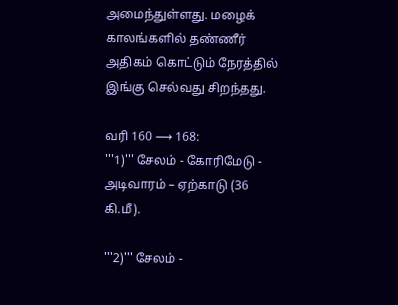அமைந்துள்ளது. மழைக் காலங்களில் தண்ணீர் அதிகம் கொட்டும் நேரத்தில் இங்கு செல்வது சிறந்தது.

வரி 160 ⟶ 168:
'''1)''' சேலம் - கோரிமேடு - அடிவாரம் – ஏற்காடு (36 கி.மீ).

'''2)''' சேலம் -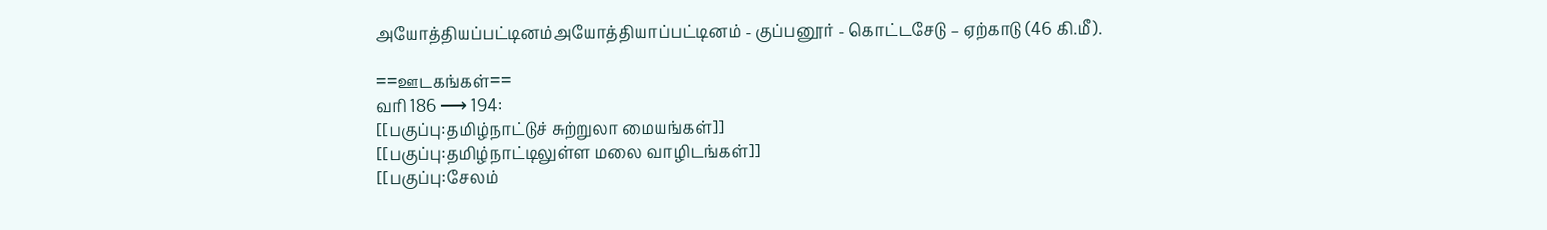அயோத்தியப்பட்டினம்அயோத்தியாப்பட்டினம் - குப்பனூர் - கொட்டசேடு – ஏற்காடு (46 கி.மீ).

==ஊடகங்கள்==
வரி 186 ⟶ 194:
[[பகுப்பு:தமிழ்நாட்டுச் சுற்றுலா மையங்கள்]]
[[பகுப்பு:தமிழ்நாட்டிலுள்ள மலை வாழிடங்கள்]]
[[பகுப்பு:சேலம்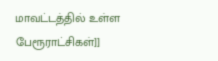மாவட்டத்தில் உள்ள பேரூராட்சிகள்]]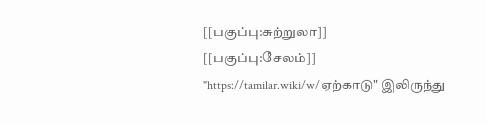[[பகுப்பு:சுற்றுலா]]
[[பகுப்பு:சேலம்]]
"https://tamilar.wiki/w/ஏற்காடு" இலிருந்து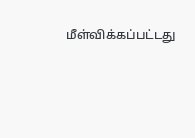மீள்விக்கப்பட்டது